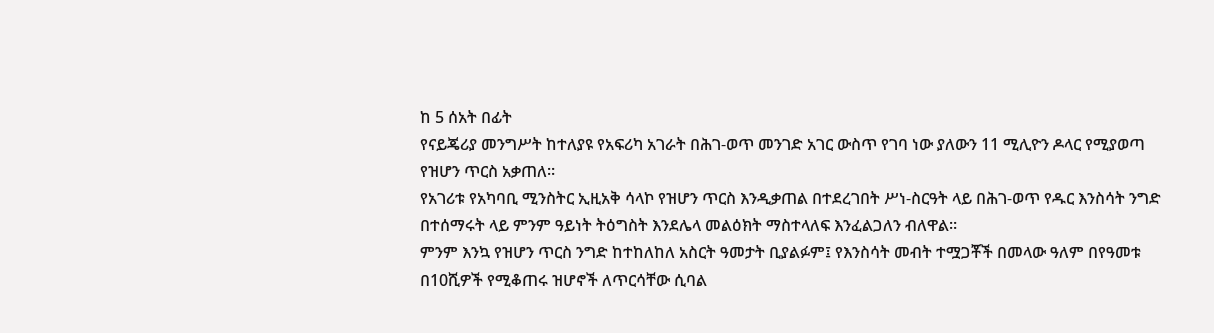ከ 5 ሰአት በፊት
የናይጄሪያ መንግሥት ከተለያዩ የአፍሪካ አገራት በሕገ-ወጥ መንገድ አገር ውስጥ የገባ ነው ያለውን 11 ሚሊዮን ዶላር የሚያወጣ የዝሆን ጥርስ አቃጠለ።
የአገሪቱ የአካባቢ ሚንስትር ኢዚአቅ ሳላኮ የዝሆን ጥርስ እንዲቃጠል በተደረገበት ሥነ-ስርዓት ላይ በሕገ-ወጥ የዱር እንስሳት ንግድ በተሰማሩት ላይ ምንም ዓይነት ትዕግስት እንደሌላ መልዕክት ማስተላለፍ እንፈልጋለን ብለዋል።
ምንም እንኳ የዝሆን ጥርስ ንግድ ከተከለከለ አስርት ዓመታት ቢያልፉም፤ የእንስሳት መብት ተሟጋቾች በመላው ዓለም በየዓመቱ በ10ሺዎች የሚቆጠሩ ዝሆኖች ለጥርሳቸው ሲባል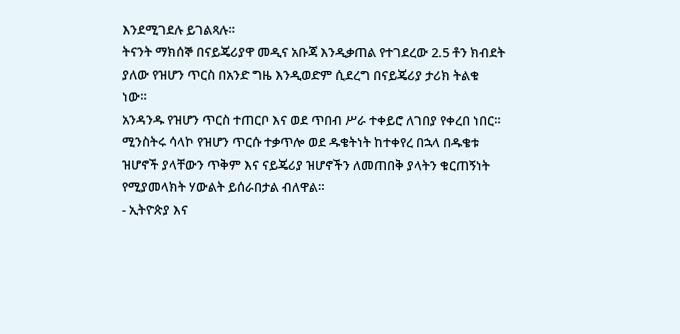እንደሚገደሉ ይገልጻሉ።
ትናንት ማክሰኞ በናይጄሪያዋ መዲና አቡጃ እንዲቃጠል የተገደረው 2.5 ቶን ክብደት ያለው የዝሆን ጥርስ በአንድ ግዜ እንዲወድም ሲደረግ በናይጄሪያ ታሪክ ትልቁ ነው።
አንዳንዱ የዝሆን ጥርስ ተጠርቦ እና ወደ ጥበብ ሥራ ተቀይሮ ለገበያ የቀረበ ነበር።
ሚንስትሩ ሳላኮ የዝሆን ጥርሱ ተቃጥሎ ወደ ዱቄትነት ከተቀየረ በኋላ በዱቄቱ ዝሆኖች ያላቸውን ጥቅም እና ናይጄሪያ ዝሆኖችን ለመጠበቅ ያላትን ቁርጠኝነት የሚያመላክት ሃውልት ይሰራበታል ብለዋል።
- ኢትዮጵያ እና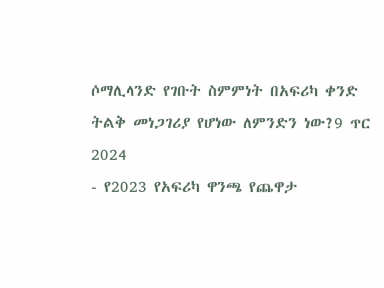ሶማሊላንድ የገቡት ስምምነት በአፍሪካ ቀንድ ትልቅ መነጋገሪያ የሆነው ለምንድን ነው?9 ጥር 2024
- የ2023 የአፍሪካ ዋንጫ የጨዋታ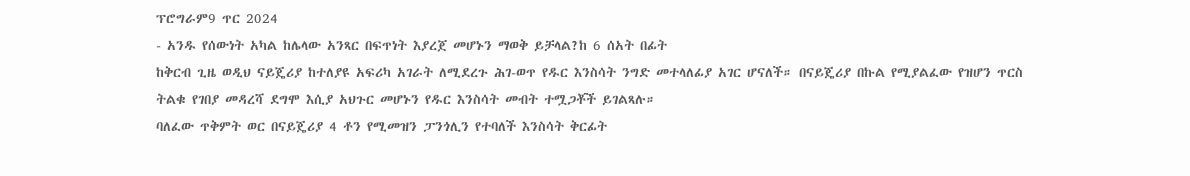ፕሮግራም9 ጥር 2024
- አንዱ የሰውነት አካል ከሌላው አንጻር በፍጥነት እያረጀ መሆኑን ማወቅ ይቻላል?ከ 6 ሰአት በፊት
ከቅርብ ጊዜ ወዲህ ናይጄሪያ ከተለያዩ አፍሪካ አገራት ለሚደረጉ ሕገ-ወጥ የዱር እንስሳት ንግድ መተላለፊያ አገር ሆናለች። በናይጄሪያ በኩል የሚያልፈው የዝሆን ጥርስ ትልቁ የገበያ መዳረሻ ደግሞ እሲያ አህጉር መሆኑን የዱር እንስሳት መብት ተሟጋቾች ይገልጻሉ።
ባለፈው ጥቅምት ወር በናይጄሪያ 4 ቶን የሚመዝን ፓንጎሊን የተባለች እንስሳት ቅርፊት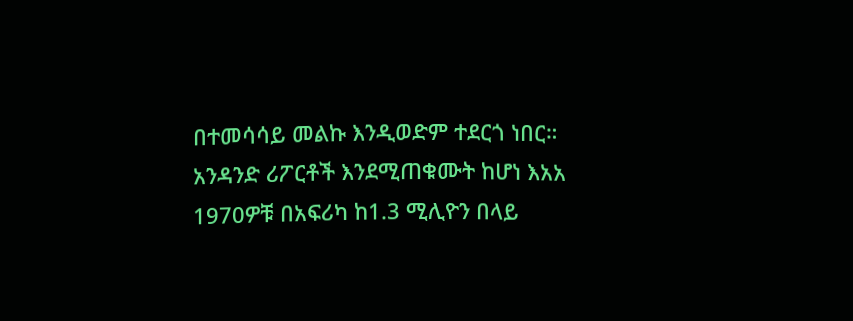በተመሳሳይ መልኩ እንዲወድም ተደርጎ ነበር።
አንዳንድ ሪፖርቶች እንደሚጠቁሙት ከሆነ እአአ 1970ዎቹ በአፍሪካ ከ1.3 ሚሊዮን በላይ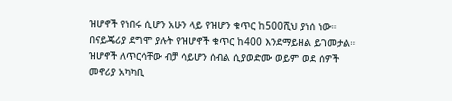ዝሆኖች የነበሩ ሲሆን አሁን ላይ የዝሆን ቁጥር ከ500ሺህ ያነሰ ነው። በናይጄሪያ ደግሞ ያሉት የዝሆኖች ቁጥር ከ400 እንደማይዘል ይገመታል።
ዝሆኖች ለጥርሳቸው ብቻ ሳይሆን ሰብል ሲያወድሙ ወይም ወደ ሰዎች መኖሪያ አካካቢ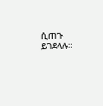ሲጠጉ ይገደላሉ።